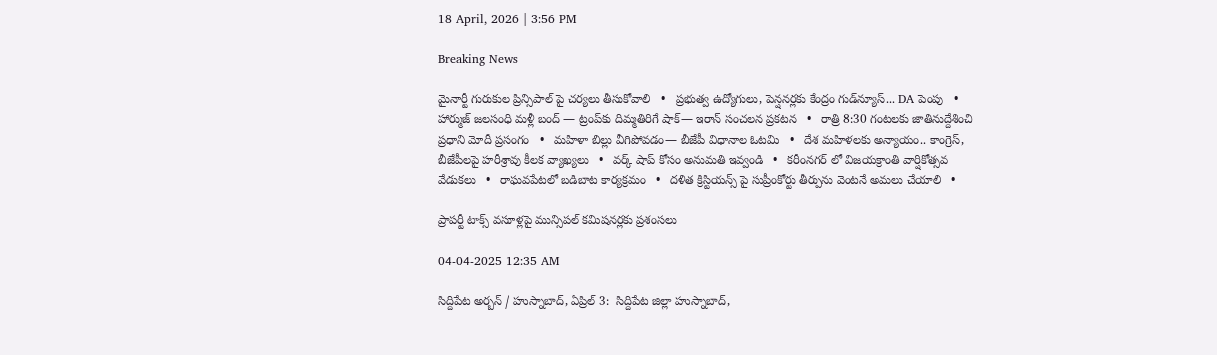18 April, 2026 | 3:56 PM

Breaking News

మైనార్టీ గురుకుల ప్రిన్సిపాల్ పై చర్యలు తీసుకోవాలి   •   ప్రభుత్వ ఉద్యోగులు, పెన్షనర్లకు కేంద్రం గుడ్‌న్యూస్‌... DA పెంపు   •   హార్ముజ్ జలసంధి మళ్లీ బంద్‌ — ట్రంప్‌కు దిమ్మతిరిగే షాక్— ఇరాన్ సంచలన ప్రకటన   •   రాత్రి 8:30 గంటలకు జాతినుద్దేశించి ప్రధాని మోదీ ప్రసంగం   •   మహిళా బిల్లు వీగిపోవడం— బీజేపీ విధానాల ఓటమి   •   దేశ మహిళలకు అన్యాయం.. కాంగ్రెస్, బీజేపీలపై హరీశ్రావు కీలక వ్యాఖ్యలు   •   వర్క్ షాప్ కోసం అనుమతి ఇవ్వండి   •   కరీంనగర్ లో విజయక్రాంతి వార్షికోత్సవ వేడుకలు   •   రాఘవపేటలో బడిబాట కార్యక్రమం   •   దళిత క్రిస్టియన్స్ పై సుప్రీంకోర్టు తీర్పును వెంటనే అమలు చేయాలి   •

ప్రాపర్టీ టాక్స్ వసూళ్లపై మున్సిపల్ కమిషనర్లకు ప్రశంసలు

04-04-2025 12:35 AM

సిద్దిపేట అర్బన్ / హుస్నాబాద్, ఏప్రిల్ 3:  సిద్దిపేట జిల్లా హుస్నాబాద్,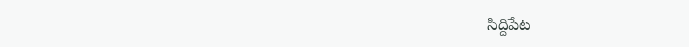సిద్దిపేట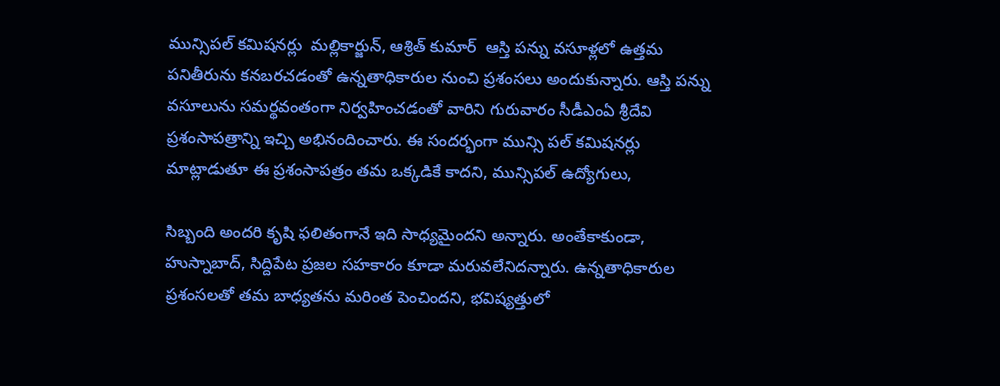మున్సిపల్ కమిషనర్లు  మల్లికార్జున్, ఆశ్రిత్ కుమార్  ఆస్తి పన్ను వసూళ్లలో ఉత్తమ పనితీరును కనబరచడంతో ఉన్నతాధికారుల నుంచి ప్రశంసలు అందుకున్నారు. ఆస్తి పన్ను వసూలును సమర్థవంతంగా నిర్వహించడంతో వారిని గురువారం సీడీఎంఏ శ్రీదేవి ప్రశంసాపత్రాన్ని ఇచ్చి అభినందించారు. ఈ సందర్భంగా మున్సి పల్ కమిషనర్లు మాట్లాడుతూ ఈ ప్రశంసాపత్రం తమ ఒక్కడికే కాదని, మున్సిపల్ ఉద్యోగులు,

సిబ్బంది అందరి కృషి ఫలితంగానే ఇది సాధ్యమైందని అన్నారు. అంతేకాకుండా, హుస్నాబాద్, సిద్దిపేట ప్రజల సహకారం కూడా మరువలేనిదన్నారు. ఉన్నతాధికారుల ప్రశంసలతో తమ బాధ్యతను మరింత పెంచిందని, భవిష్యత్తులో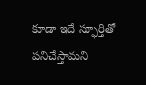కూడా ఇదే స్ఫూర్తితో పనిచేస్తామని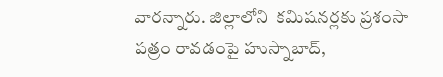వారన్నారు. జిల్లాలోని  కమిషనర్లకు ప్రశంసా పత్రం రావడంపై హుస్నాబాద్,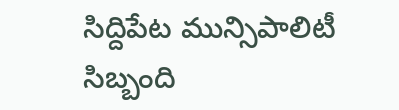సిద్దిపేట మున్సిపాలిటీ సిబ్బంది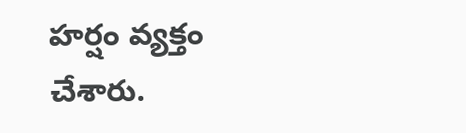హర్షం వ్యక్తం చేశారు.